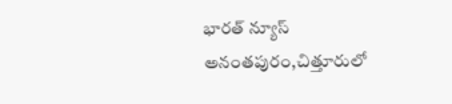భారత్ న్యూస్ అనంతపురం,చిత్తూరులో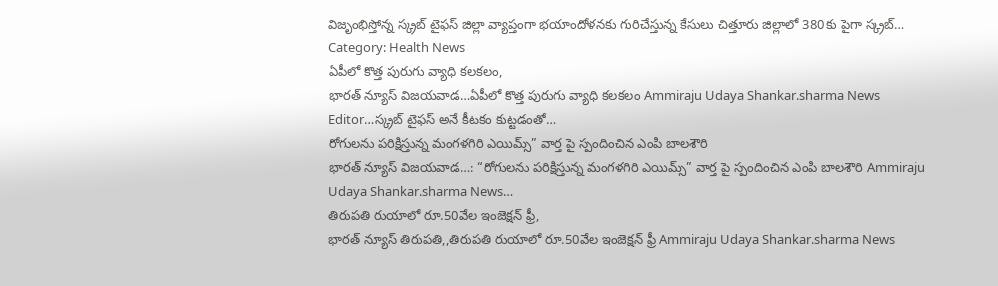విజృంభిస్తోన్న స్క్రబ్ టైఫస్ జిల్లా వ్యాప్తంగా భయాందోళనకు గురిచేస్తున్న కేసులు చిత్తూరు జిల్లాలో 380కు పైగా స్క్రబ్…
Category: Health News
ఏపీలో కొత్త పురుగు వ్యాధి కలకలం,
భారత్ న్యూస్ విజయవాడ…ఏపీలో కొత్త పురుగు వ్యాధి కలకలం Ammiraju Udaya Shankar.sharma News Editor…స్క్రబ్ టైఫస్ అనే కీటకం కుట్టడంతో…
రోగులను పరిక్షిస్తున్న మంగళగిరి ఎయిమ్స్” వార్త పై స్పందించిన ఎంపి బాలశౌరి
భారత్ న్యూస్ విజయవాడ…: “రోగులను పరిక్షిస్తున్న మంగళగిరి ఎయిమ్స్” వార్త పై స్పందించిన ఎంపి బాలశౌరి Ammiraju Udaya Shankar.sharma News…
తిరుపతి రుయాలో రూ.50వేల ఇంజెక్షన్ ఫ్రీ,
భారత్ న్యూస్ తిరుపతి,,తిరుపతి రుయాలో రూ.50వేల ఇంజెక్షన్ ఫ్రీ Ammiraju Udaya Shankar.sharma News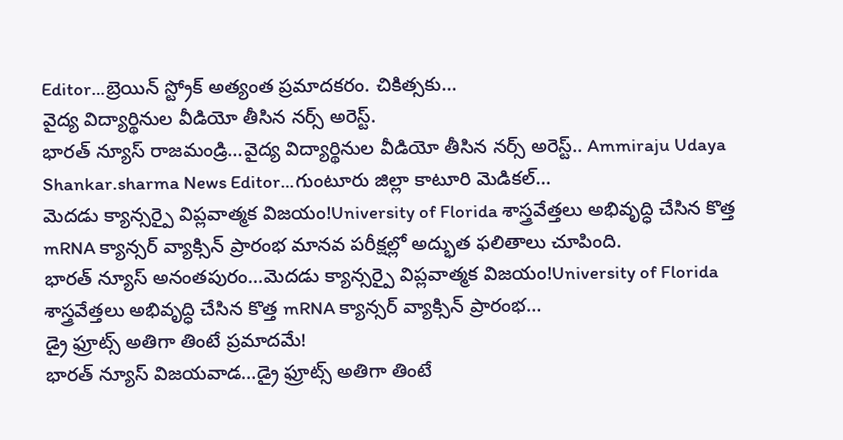Editor…బ్రెయిన్ స్ట్రోక్ అత్యంత ప్రమాదకరం. చికిత్సకు…
వైద్య విద్యార్థినుల వీడియో తీసిన నర్స్ అరెస్ట్.
భారత్ న్యూస్ రాజమండ్రి…వైద్య విద్యార్థినుల వీడియో తీసిన నర్స్ అరెస్ట్.. Ammiraju Udaya Shankar.sharma News Editor…గుంటూరు జిల్లా కాటూరి మెడికల్…
మెదడు క్యాన్సర్పై విప్లవాత్మక విజయం!University of Florida శాస్త్రవేత్తలు అభివృద్ధి చేసిన కొత్త mRNA క్యాన్సర్ వ్యాక్సిన్ ప్రారంభ మానవ పరీక్షల్లో అద్భుత ఫలితాలు చూపింది.
భారత్ న్యూస్ అనంతపురం…మెదడు క్యాన్సర్పై విప్లవాత్మక విజయం!University of Florida శాస్త్రవేత్తలు అభివృద్ధి చేసిన కొత్త mRNA క్యాన్సర్ వ్యాక్సిన్ ప్రారంభ…
డ్రై ఫ్రూట్స్ అతిగా తింటే ప్రమాదమే!
భారత్ న్యూస్ విజయవాడ…డ్రై ఫ్రూట్స్ అతిగా తింటే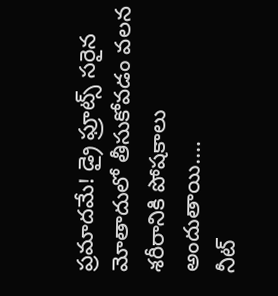ప్రమాదమే! డ్రై ఫ్రూట్స్ సరైన మోతాదులో తీసుకోవడం వలన శరీరానికి పోషకాలు అందుతాయి.…
నీట్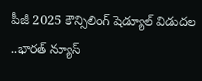పీజీ 2025 కౌన్సిలింగ్ షెడ్యూల్ విడుదల
..భారత్ న్యూస్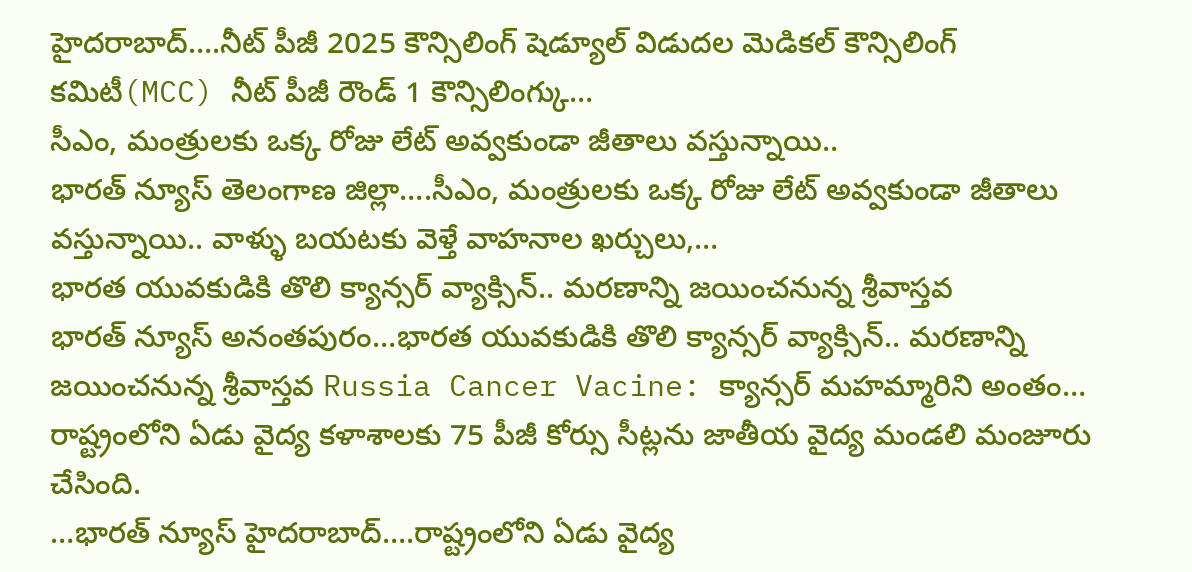హైదరాబాద్….నీట్ పీజీ 2025 కౌన్సిలింగ్ షెడ్యూల్ విడుదల మెడికల్ కౌన్సిలింగ్ కమిటీ(MCC) నీట్ పీజీ రౌండ్ 1 కౌన్సిలింగ్కు…
సీఎం, మంత్రులకు ఒక్క రోజు లేట్ అవ్వకుండా జీతాలు వస్తున్నాయి..
భారత్ న్యూస్ తెలంగాణ జిల్లా….సీఎం, మంత్రులకు ఒక్క రోజు లేట్ అవ్వకుండా జీతాలు వస్తున్నాయి.. వాళ్ళు బయటకు వెళ్తే వాహనాల ఖర్చులు,…
భారత యువకుడికి తొలి క్యాన్సర్ వ్యాక్సిన్.. మరణాన్ని జయించనున్న శ్రీవాస్తవ
భారత్ న్యూస్ అనంతపురం…భారత యువకుడికి తొలి క్యాన్సర్ వ్యాక్సిన్.. మరణాన్ని జయించనున్న శ్రీవాస్తవ Russia Cancer Vacine: క్యాన్సర్ మహమ్మారిని అంతం…
రాష్ట్రంలోని ఏడు వైద్య కళాశాలకు 75 పీజీ కోర్సు సీట్లను జాతీయ వైద్య మండలి మంజూరు చేసింది.
…భారత్ న్యూస్ హైదరాబాద్….రాష్ట్రంలోని ఏడు వైద్య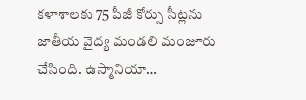కళాశాలకు 75 పీజీ కోర్సు సీట్లను జాతీయ వైద్య మండలి మంజూరు చేసింది. ఉస్మానియా…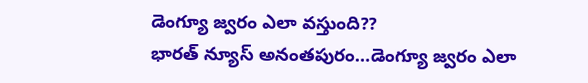డెంగ్యూ జ్వరం ఎలా వస్తుంది??
భారత్ న్యూస్ అనంతపురం…డెంగ్యూ జ్వరం ఎలా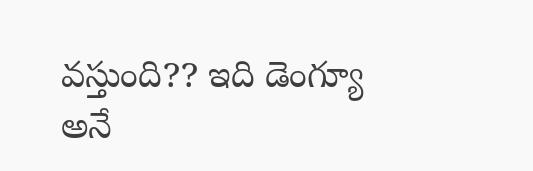వస్తుంది?? ఇది డెంగ్యూ అనే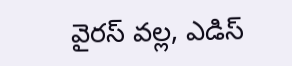వైరస్ వల్ల, ఎడిస్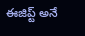ఈజిప్ట్ అనే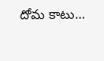దోమ కాటు…